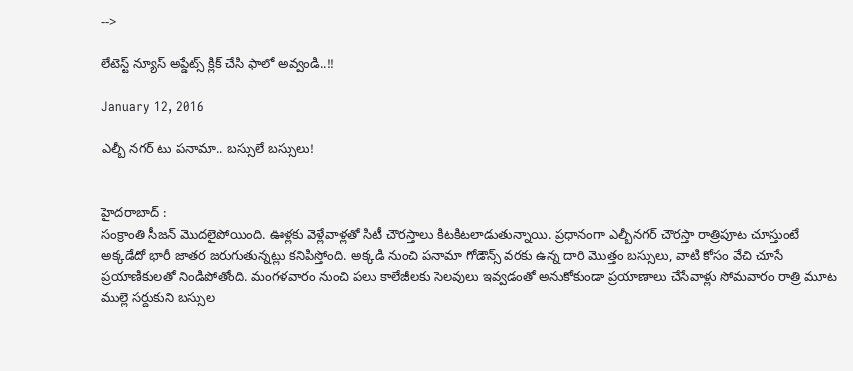-->

లేటెస్ట్ న్యూస్ అప్డేట్స్ క్లిక్ చేసి ఫాలో అవ్వండి..!!

January 12, 2016

ఎల్బీ నగర్ టు పనామా.. బస్సులే బస్సులు!


హైదరాబాద్ :
సంక్రాంతి సీజన్ మొదలైపోయింది. ఊళ్లకు వెళ్లేవాళ్లతో సిటీ చౌరస్తాలు కిటకిటలాడుతున్నాయి. ప్రధానంగా ఎల్బీనగర్ చౌరస్తా రాత్రిపూట చూస్తుంటే అక్కడేదో భారీ జాతర జరుగుతున్నట్లు కనిపిస్తోంది. అక్కడి నుంచి పనామా గోడౌన్స్ వరకు ఉన్న దారి మొత్తం బస్సులు, వాటి కోసం వేచి చూసే ప్రయాణికులతో నిండిపోతోంది. మంగళవారం నుంచి పలు కాలేజీలకు సెలవులు ఇవ్వడంతో అనుకోకుండా ప్రయాణాలు చేసేవాళ్లు సోమవారం రాత్రి మూట ముల్లె సర్దుకుని బస్సుల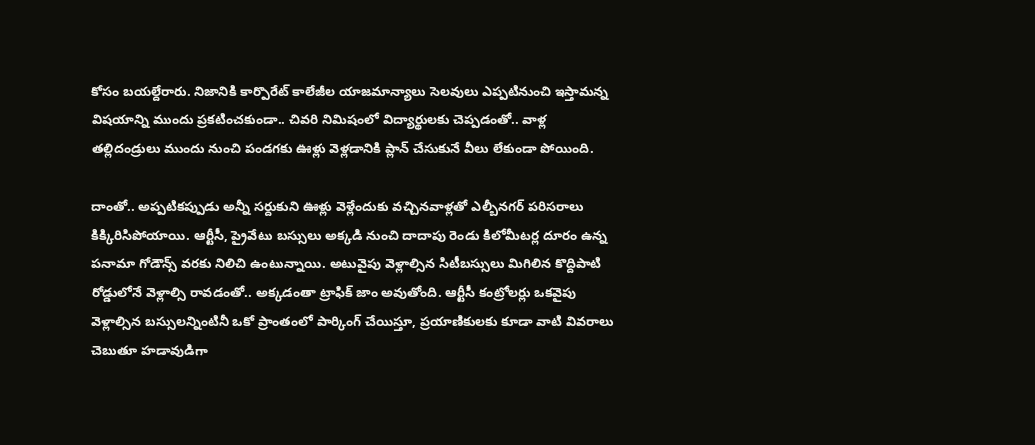కోసం బయల్దేరారు. నిజానికి కార్పొరేట్ కాలేజీల యాజమాన్యాలు సెలవులు ఎప్పటినుంచి ఇస్తామన్న విషయాన్ని ముందు ప్రకటించకుండా.. చివరి నిమిషంలో విద్యార్థులకు చెప్పడంతో.. వాళ్ల తల్లిదండ్రులు ముందు నుంచి పండగకు ఊళ్లు వెళ్లడానికి ప్లాన్ చేసుకునే వీలు లేకుండా పోయింది.

దాంతో.. అప్పటికప్పుడు అన్నీ సర్దుకుని ఊళ్లు వెళ్లేందుకు వచ్చినవాళ్లతో ఎల్బీనగర్ పరిసరాలు కిక్కిరిసిపోయాయి. ఆర్టీసీ, ప్రైవేటు బస్సులు అక్కడి నుంచి దాదాపు రెండు కిలోమీటర్ల దూరం ఉన్న పనామా గోడౌన్స్ వరకు నిలిచి ఉంటున్నాయి. అటువైపు వెళ్లాల్సిన సిటీబస్సులు మిగిలిన కొద్దిపాటి రోడ్డులోనే వెళ్లాల్సి రావడంతో.. అక్కడంతా ట్రాఫిక్ జాం అవుతోంది. ఆర్టీసీ కంట్రోలర్లు ఒకవైపు వెళ్లాల్సిన బస్సులన్నింటినీ ఒకో ప్రాంతంలో పార్కింగ్ చేయిస్తూ, ప్రయాణికులకు కూడా వాటి వివరాలు చెబుతూ హడావుడిగా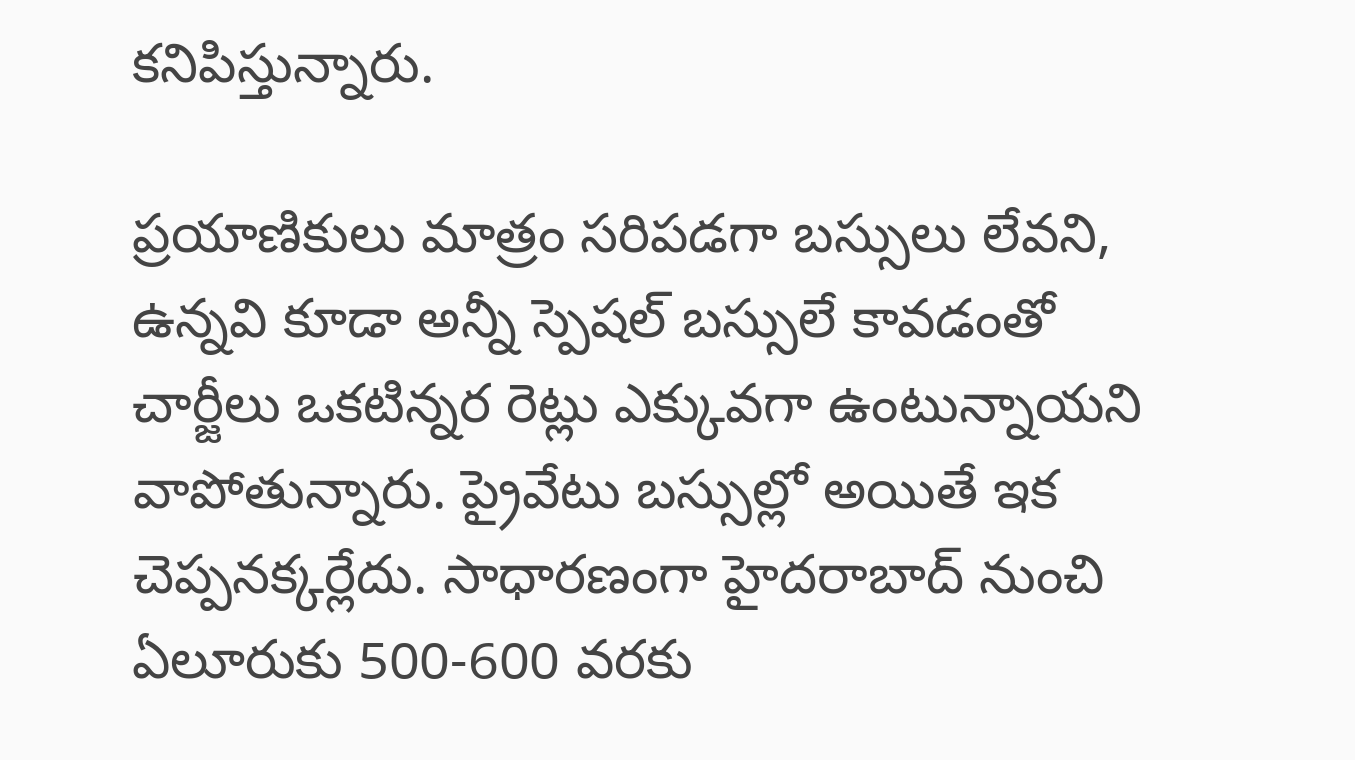కనిపిస్తున్నారు.

ప్రయాణికులు మాత్రం సరిపడగా బస్సులు లేవని, ఉన్నవి కూడా అన్నీ స్పెషల్ బస్సులే కావడంతో చార్జీలు ఒకటిన్నర రెట్లు ఎక్కువగా ఉంటున్నాయని వాపోతున్నారు. ప్రైవేటు బస్సుల్లో అయితే ఇక చెప్పనక్కర్లేదు. సాధారణంగా హైదరాబాద్ నుంచి ఏలూరుకు 500-600 వరకు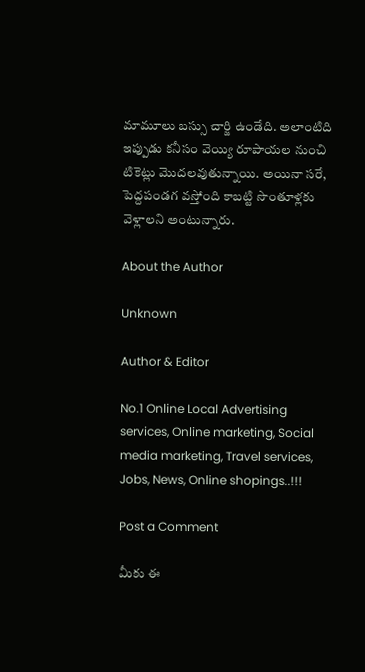మామూలు బస్సు చార్జి ఉండేది. అలాంటిది ఇప్పుడు కనీసం వెయ్యి రూపాయల నుంచి టికెట్లు మొదలవుతున్నాయి. అయినా సరే, పెద్దపండగ వస్తోంది కాబట్టి సొంతూళ్లకు వెళ్లాలని అంటున్నారు.

About the Author

Unknown

Author & Editor

No.1 Online Local Advertising services, Online marketing, Social media marketing, Travel services, Jobs, News, Online shopings..!!!

Post a Comment

మీకు ఈ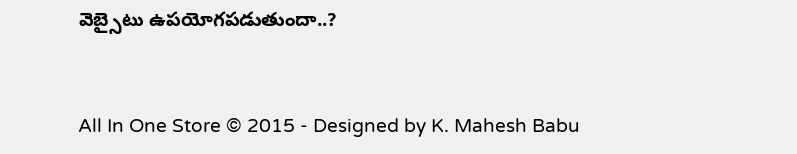వెబ్సైటు ఉపయోగపడుతుందా..?


All In One Store © 2015 - Designed by K. Mahesh Babu